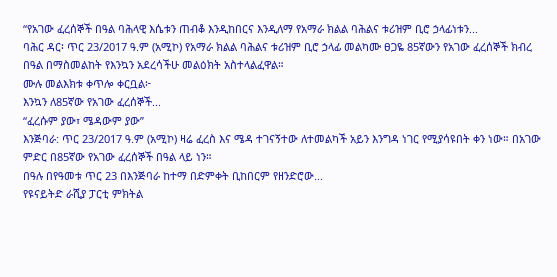“የአገው ፈረሰኞች በዓል ባሕላዊ እሴቱን ጠብቆ እንዲከበርና እንዲለማ የአማራ ክልል ባሕልና ቱሪዝም ቢሮ ኃላፊነቱን...
ባሕር ዳር፡ ጥር 23/2017 ዓ.ም (አሚኮ) የአማራ ክልል ባሕልና ቱሪዝም ቢሮ ኃላፊ መልካሙ ፀጋዬ 85ኛውን የአገው ፈረሰኞች ክብረ በዓል በማስመልከት የእንኳን አደረሳችሁ መልዕክት አስተላልፈዋል።
ሙሉ መልእክቱ ቀጥሎ ቀርቧል፦
እንኳን ለ85ኛው የአገው ፈረሰኞች...
“ፈረሱም ያው፣ ሜዳውም ያው”
እንጅባራ: ጥር 23/2017 ዓ.ም (አሚኮ) ዛሬ ፈረስ እና ሜዳ ተገናኝተው ለተመልካች አይን እንግዳ ነገር የሚያሳዩበት ቀን ነው። በአገው ምድር በ85ኛው የአገው ፈረሰኞች በዓል ላይ ነን።
በዓሉ በየዓመቱ ጥር 23 በእንጅባራ ከተማ በድምቀት ቢከበርም የዘንድሮው...
የዩናይትድ ራሺያ ፓርቲ ምክትል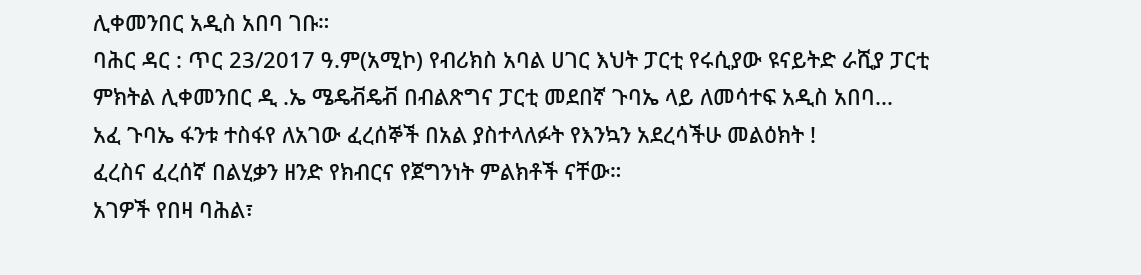ሊቀመንበር አዲስ አበባ ገቡ።
ባሕር ዳር : ጥር 23/2017 ዓ.ም(አሚኮ) የብሪክስ አባል ሀገር እህት ፓርቲ የሩሲያው ዩናይትድ ራሺያ ፓርቲ ምክትል ሊቀመንበር ዲ .ኤ ሜዴቭዴቭ በብልጽግና ፓርቲ መደበኛ ጉባኤ ላይ ለመሳተፍ አዲስ አበባ...
አፈ ጉባኤ ፋንቱ ተስፋየ ለአገው ፈረሰኞች በአል ያስተላለፉት የእንኳን አደረሳችሁ መልዕክት !
ፈረስና ፈረሰኛ በልሂቃን ዘንድ የክብርና የጀግንነት ምልክቶች ናቸው።
አገዎች የበዛ ባሕል፣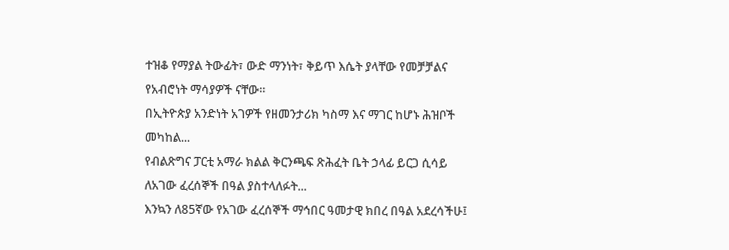ተዝቆ የማያል ትውፊት፣ ውድ ማንነት፣ ቅይጥ እሴት ያላቸው የመቻቻልና የአብሮነት ማሳያዎች ናቸው።
በኢትዮጵያ አንድነት አገዎች የዘመንታሪክ ካስማ እና ማገር ከሆኑ ሕዝቦች መካከል...
የብልጽግና ፓርቲ አማራ ክልል ቅርንጫፍ ጽሕፈት ቤት ኃላፊ ይርጋ ሲሳይ ለአገው ፈረሰኞች በዓል ያስተላለፉት...
እንኳን ለ85ኛው የአገው ፈረሰኞች ማኅበር ዓመታዊ ክበረ በዓል አደረሳችሁ፤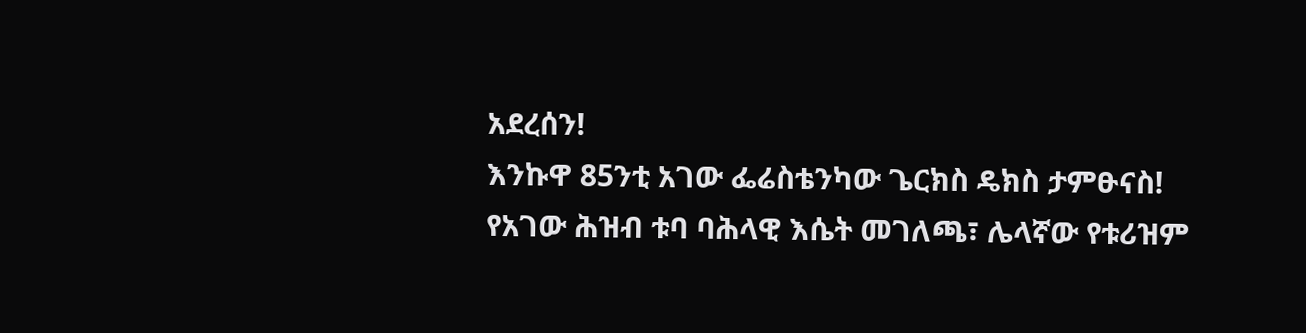አደረሰን!
እንኩዋ 85ንቲ አገው ፌሬስቴንካው ጌርክስ ዴክስ ታምፁናስ!
የአገው ሕዝብ ቱባ ባሕላዊ እሴት መገለጫ፣ ሌላኛው የቱሪዝም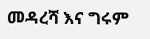መዳረሻ እና ግሩም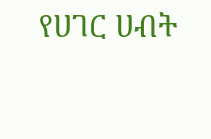የሀገር ሀብት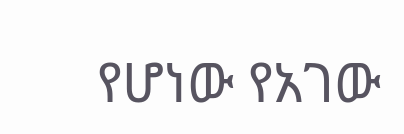የሆነው የአገው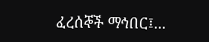ፈረሰኞች ማኅበር፤...